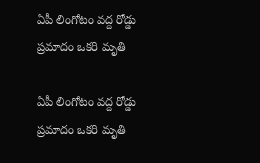ఏపీ లింగోటం వద్ద రోడ్డు ప్రమాదం ఒకరి మృతి

ఏపీ లింగోటం వద్ద రోడ్డు ప్రమాదం ఒకరి మృతి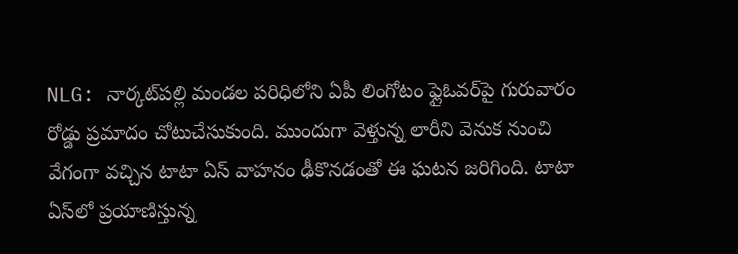NLG: నార్కట్‌పల్లి మండల పరిధిలోని ఏపీ లింగోటం ఫ్లైఓవర్‌పై గురువారం రోడ్డు ప్రమాదం చోటుచేసుకుంది. ముందుగా వెళ్తున్న లారీని వెనుక నుంచి వేగంగా వచ్చిన టాటా ఏస్ వాహనం ఢీకొనడంతో ఈ ఘటన జరిగింది. టాటా ఏస్‌లో ప్రయాణిస్తున్న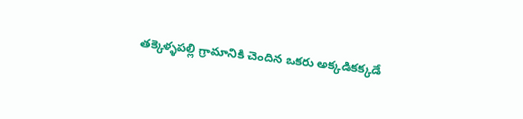తక్కెళ్ళపల్లి గ్రామానికి చెందిన ఒకరు అక్కడికక్కడే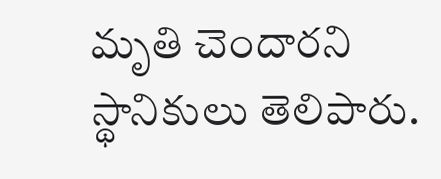మృతి చెందారని స్థానికులు తెలిపారు.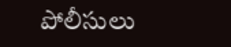పోలీసులు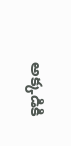అక్కడికి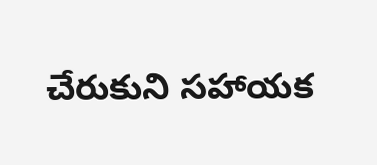చేరుకుని సహాయక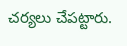చర్యలు చేపట్టారు.